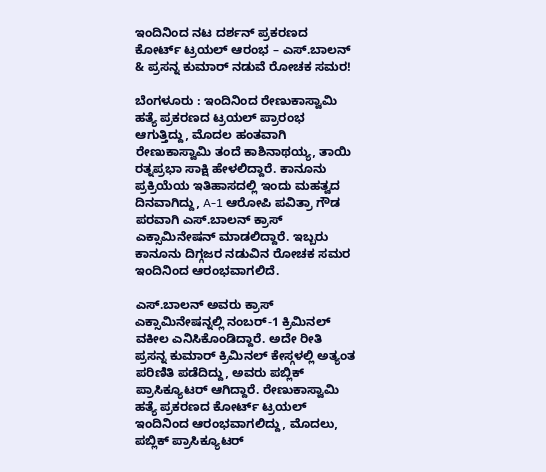ಇಂದಿನಿಂದ ನಟ ದರ್ಶನ್ ಪ್ರಕರಣದ ಕೋರ್ಟ್ ಟ್ರಯಲ್ ಆರಂಭ – ಎಸ್.ಬಾಲನ್ & ಪ್ರಸನ್ನ ಕುಮಾರ್ ನಡುವೆ ರೋಚಕ ಸಮರ!

ಬೆಂಗಳೂರು : ಇಂದಿನಿಂದ ರೇಣುಕಾಸ್ವಾಮಿ ಹತ್ಯೆ ಪ್ರಕರಣದ ಟ್ರಯಲ್ ಪ್ರಾರಂಭ ಆಗುತ್ತಿದ್ದು, ಮೊದಲ ಹಂತವಾಗಿ ರೇಣುಕಾಸ್ವಾಮಿ ತಂದೆ ಕಾಶಿನಾಥಯ್ಯ, ತಾಯಿ ರತ್ನಪ್ರಭಾ ಸಾಕ್ಷಿ ಹೇಳಲಿದ್ದಾರೆ. ಕಾನೂನು ಪ್ರಕ್ರಿಯೆಯ ಇತಿಹಾಸದಲ್ಲಿ ಇಂದು ಮಹತ್ವದ ದಿನವಾಗಿದ್ದು, A-1 ಆರೋಪಿ ಪವಿತ್ರಾ ಗೌಡ ಪರವಾಗಿ ಎಸ್.ಬಾಲನ್ ಕ್ರಾಸ್ ಎಕ್ಸಾಮಿನೇಷನ್ ಮಾಡಲಿದ್ದಾರೆ. ಇಬ್ಬರು ಕಾನೂನು ದಿಗ್ಗಜರ ನಡುವಿನ ರೋಚಕ ಸಮರ ಇಂದಿನಿಂದ ಆರಂಭವಾಗಲಿದೆ.

ಎಸ್.ಬಾಲನ್ ಅವರು ಕ್ರಾಸ್ ಎಕ್ಸಾಮಿನೇಷನ್ನಲ್ಲಿ ನಂಬರ್-1 ಕ್ರಿಮಿನಲ್ ವಕೀಲ ಎನಿಸಿಕೊಂಡಿದ್ದಾರೆ. ಅದೇ ರೀತಿ ಪ್ರಸನ್ನ ಕುಮಾರ್ ಕ್ರಿಮಿನಲ್ ಕೇಸ್ಗಳಲ್ಲಿ ಅತ್ಯಂತ ಪರಿಣಿತಿ ಪಡೆದಿದ್ದು, ಅವರು ಪಬ್ಲಿಕ್ ಪ್ರಾಸಿಕ್ಯೂಟರ್ ಆಗಿದ್ದಾರೆ. ರೇಣುಕಾಸ್ವಾಮಿ ಹತ್ಯೆ ಪ್ರಕರಣದ ಕೋರ್ಟ್ ಟ್ರಯಲ್ ಇಂದಿನಿಂದ ಆರಂಭವಾಗಲಿದ್ದು, ಮೊದಲು, ಪಬ್ಲಿಕ್ ಪ್ರಾಸಿಕ್ಯೂಟರ್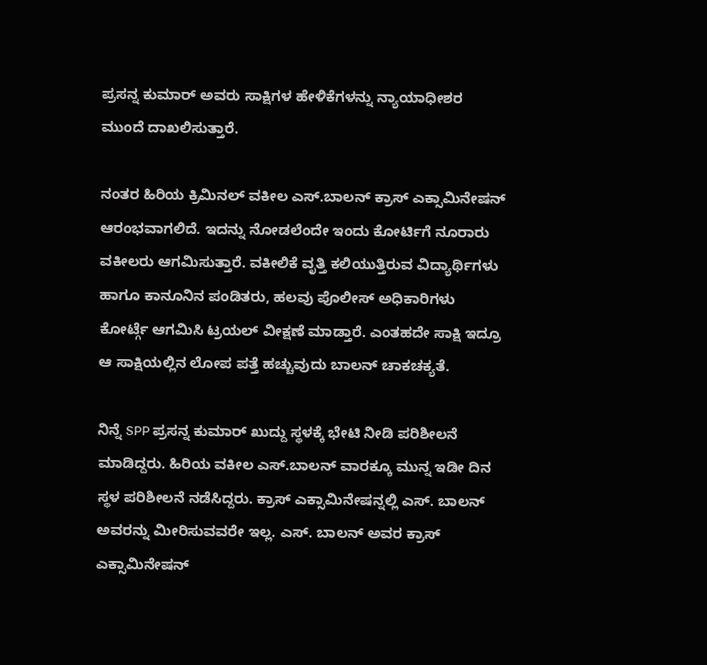ಪ್ರಸನ್ನ ಕುಮಾರ್ ಅವರು ಸಾಕ್ಷಿಗಳ ಹೇಳಿಕೆಗಳನ್ನು ನ್ಯಾಯಾಧೀಶರ ಮುಂದೆ ದಾಖಲಿಸುತ್ತಾರೆ.

ನಂತರ ಹಿರಿಯ ಕ್ರಿಮಿನಲ್ ವಕೀಲ ಎಸ್.ಬಾಲನ್ ಕ್ರಾಸ್ ಎಕ್ಸಾಮಿನೇಷನ್ ಆರಂಭವಾಗಲಿದೆ. ಇದನ್ನು ನೋಡಲೆಂದೇ ಇಂದು ಕೋರ್ಟಿಗೆ ನೂರಾರು ವಕೀಲರು ಆಗಮಿಸುತ್ತಾರೆ. ವಕೀಲಿಕೆ ವೃತ್ತಿ ಕಲಿಯುತ್ತಿರುವ ವಿದ್ಯಾರ್ಥಿಗಳು ಹಾಗೂ ಕಾನೂನಿನ ಪಂಡಿತರು, ಹಲವು ಪೊಲೀಸ್ ಅಧಿಕಾರಿಗಳು ಕೋರ್ಟ್ಗೆ ಆಗಮಿಸಿ ಟ್ರಯಲ್ ವೀಕ್ಷಣೆ ಮಾಡ್ತಾರೆ. ಎಂತಹದೇ ಸಾಕ್ಷಿ ಇದ್ರೂ ಆ ಸಾಕ್ಷಿಯಲ್ಲಿನ ಲೋಪ ಪತ್ತೆ ಹಚ್ಚುವುದು ಬಾಲನ್ ಚಾಕಚಕ್ಯತೆ.

ನಿನ್ನೆ SPP ಪ್ರಸನ್ನ ಕುಮಾರ್ ಖುದ್ದು ಸ್ಥಳಕ್ಕೆ ಭೇಟಿ ನೀಡಿ ಪರಿಶೀಲನೆ ಮಾಡಿದ್ದರು. ಹಿರಿಯ ವಕೀಲ ಎಸ್.ಬಾಲನ್ ವಾರಕ್ಕೂ ಮುನ್ನ ಇಡೀ ದಿನ ಸ್ಥಳ ಪರಿಶೀಲನೆ ನಡೆಸಿದ್ದರು. ಕ್ರಾಸ್ ಎಕ್ಸಾಮಿನೇಷನ್ನಲ್ಲಿ ಎಸ್. ಬಾಲನ್ ಅವರನ್ನು ಮೀರಿಸುವವರೇ ಇಲ್ಲ. ಎಸ್. ಬಾಲನ್ ಅವರ ಕ್ರಾಸ್ ಎಕ್ಸಾಮಿನೇಷನ್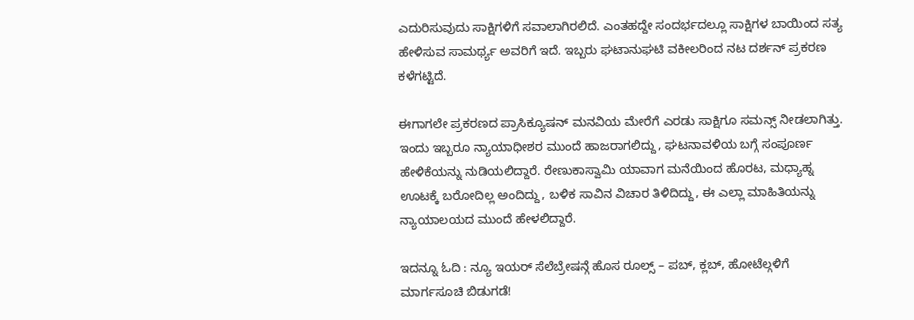ಎದುರಿಸುವುದು ಸಾಕ್ಷಿಗಳಿಗೆ ಸವಾಲಾಗಿರಲಿದೆ. ಎಂತಹದ್ದೇ ಸಂದರ್ಭದಲ್ಲೂ ಸಾಕ್ಷಿಗಳ ಬಾಯಿಂದ ಸತ್ಯ ಹೇಳಿಸುವ ಸಾಮರ್ಥ್ಯ ಅವರಿಗೆ ಇದೆ. ಇಬ್ಬರು ಘಟಾನುಘಟಿ ವಕೀಲರಿಂದ ನಟ ದರ್ಶನ್ ಪ್ರಕರಣ ಕಳೆಗಟ್ಟಿದೆ.

ಈಗಾಗಲೇ ಪ್ರಕರಣದ ಪ್ರಾಸಿಕ್ಯೂಷನ್ ಮನವಿಯ ಮೇರೆಗೆ ಎರಡು ಸಾಕ್ಷಿಗೂ ಸಮನ್ಸ್ ನೀಡಲಾಗಿತ್ತು. ಇಂದು ಇಬ್ಬರೂ ನ್ಯಾಯಾಧೀಶರ ಮುಂದೆ ಹಾಜರಾಗಲಿದ್ದು, ಘಟನಾವಳಿಯ ಬಗ್ಗೆ ಸಂಪೂರ್ಣ ಹೇಳಿಕೆಯನ್ನು ನುಡಿಯಲಿದ್ದಾರೆ. ರೇಣುಕಾಸ್ವಾಮಿ ಯಾವಾಗ ಮನೆಯಿಂದ ಹೊರಟ, ಮಧ್ಯಾಹ್ನ ಊಟಕ್ಕೆ ಬರೋದಿಲ್ಲ ಅಂದಿದ್ದು, ಬಳಿಕ ಸಾವಿನ ವಿಚಾರ ತಿಳಿದಿದ್ದು, ಈ ಎಲ್ಲಾ ಮಾಹಿತಿಯನ್ನು ನ್ಯಾಯಾಲಯದ ಮುಂದೆ ಹೇಳಲಿದ್ದಾರೆ.

ಇದನ್ನೂ ಓದಿ : ನ್ಯೂ ಇಯರ್ ಸೆಲೆಬ್ರೇಷನ್ಗೆ ಹೊಸ ರೂಲ್ಸ್ – ಪಬ್, ಕ್ಲಬ್, ಹೋಟೆಲ್ಗಳಿಗೆ ಮಾರ್ಗಸೂಚಿ ಬಿಡುಗಡೆ!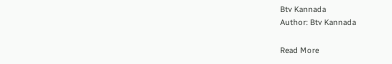Btv Kannada
Author: Btv Kannada

Read More